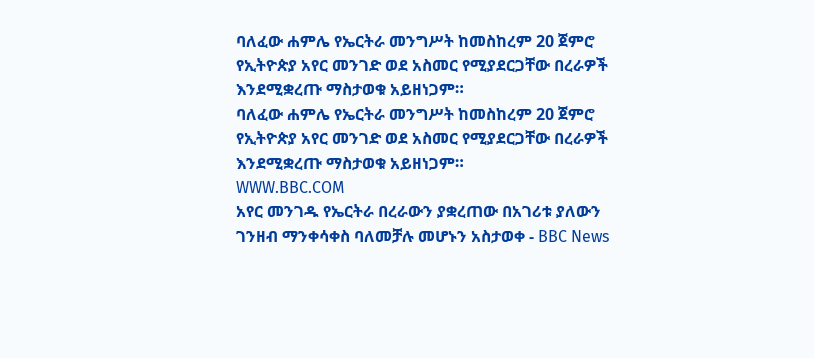ባለፈው ሐምሌ የኤርትራ መንግሥት ከመስከረም 20 ጀምሮ የኢትዮጵያ አየር መንገድ ወደ አስመር የሚያደርጋቸው በረራዎች እንደሚቋረጡ ማስታወቁ አይዘነጋም።
ባለፈው ሐምሌ የኤርትራ መንግሥት ከመስከረም 20 ጀምሮ የኢትዮጵያ አየር መንገድ ወደ አስመር የሚያደርጋቸው በረራዎች እንደሚቋረጡ ማስታወቁ አይዘነጋም።
WWW.BBC.COM
አየር መንገዱ የኤርትራ በረራውን ያቋረጠው በአገሪቱ ያለውን ገንዘብ ማንቀሳቀስ ባለመቻሉ መሆኑን አስታወቀ - BBC News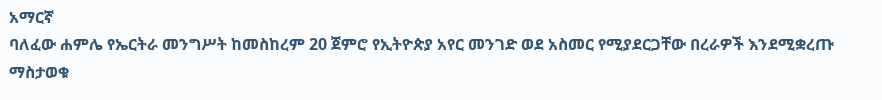አማርኛ
ባለፈው ሐምሌ የኤርትራ መንግሥት ከመስከረም 20 ጀምሮ የኢትዮጵያ አየር መንገድ ወደ አስመር የሚያደርጋቸው በረራዎች እንደሚቋረጡ ማስታወቁ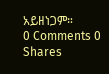አይዘነጋም።
0 Comments 0 Shares